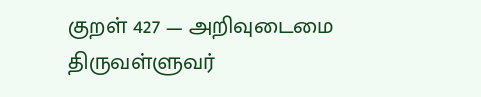குறள் 427 — அறிவுடைமை
திருவள்ளுவர்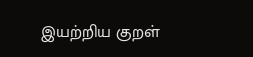இயற்றிய குறள்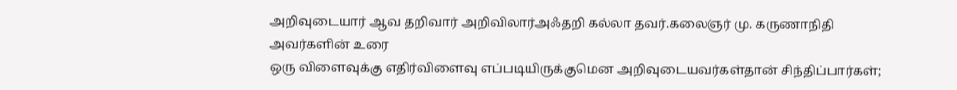அறிவுடையார் ஆவ தறிவார் அறிவிலார்அஃதறி கல்லா தவர்.கலைஞர் மு. கருணாநிதி அவர்களின் உரை
ஒரு விளைவுக்கு எதிர்விளைவு எப்படியிருக்குமென அறிவுடையவர்கள்தான் சிந்திப்பார்கள்;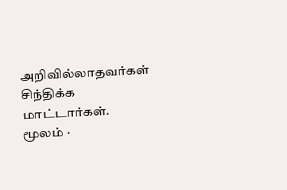அறிவில்லாதவர்கள் சிந்திக்க மாட்டார்கள்.
மூலம் ·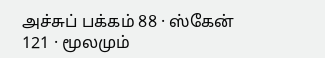அச்சுப் பக்கம் 88 · ஸ்கேன் 121 · மூலமும்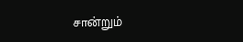சான்றும்